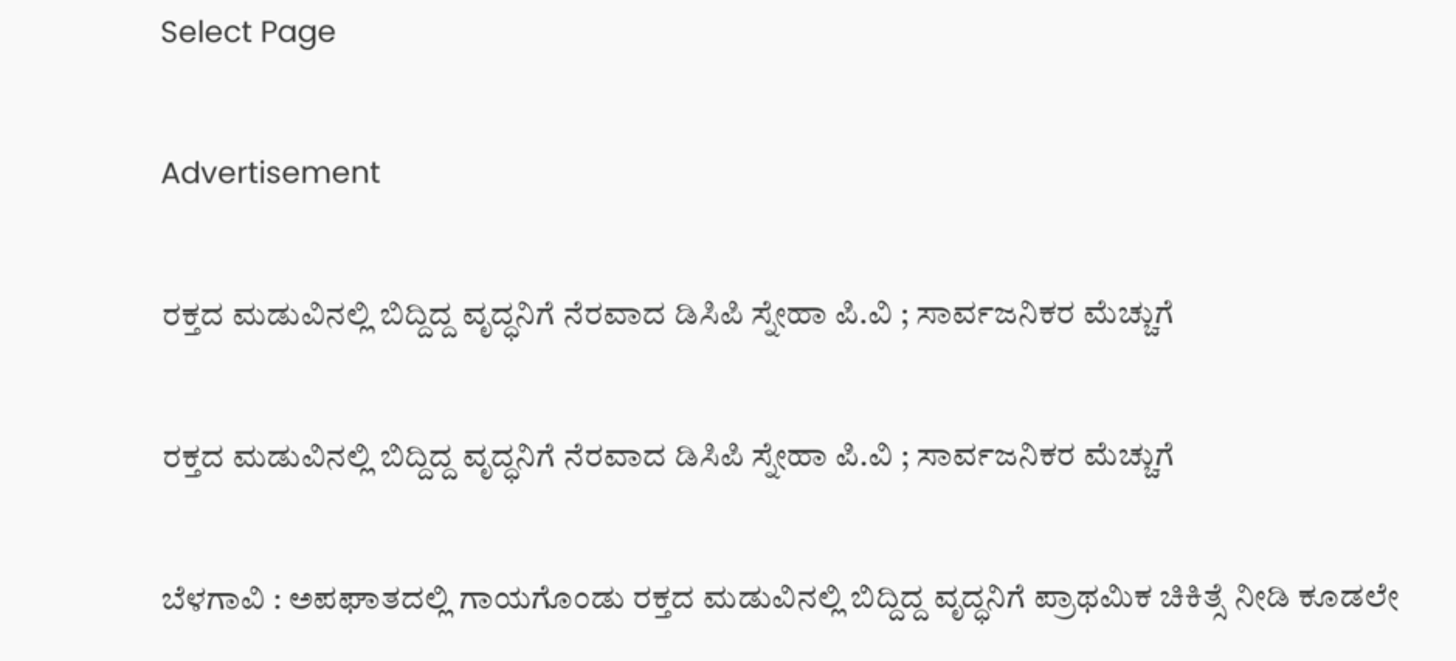Select Page

Advertisement

ರಕ್ತದ ಮಡುವಿನಲ್ಲಿ ಬಿದ್ದಿದ್ದ ವೃದ್ಧನಿಗೆ ನೆರವಾದ ಡಿಸಿಪಿ ಸ್ನೇಹಾ ಪಿ.ವಿ ; ಸಾರ್ವಜನಿಕರ ಮೆಚ್ಚುಗೆ

ರಕ್ತದ ಮಡುವಿನಲ್ಲಿ ಬಿದ್ದಿದ್ದ ವೃದ್ಧನಿಗೆ ನೆರವಾದ ಡಿಸಿಪಿ ಸ್ನೇಹಾ ಪಿ.ವಿ ; ಸಾರ್ವಜನಿಕರ ಮೆಚ್ಚುಗೆ

ಬೆಳಗಾವಿ : ಅಪಘಾತದಲ್ಲಿ ಗಾಯಗೊಂಡು ರಕ್ತದ ಮಡುವಿನಲ್ಲಿ ಬಿದ್ದಿದ್ದ ವೃದ್ಧನಿಗೆ ಪ್ರಾಥಮಿಕ ಚಿಕಿತ್ಸೆ ನೀಡಿ ಕೂಡಲೇ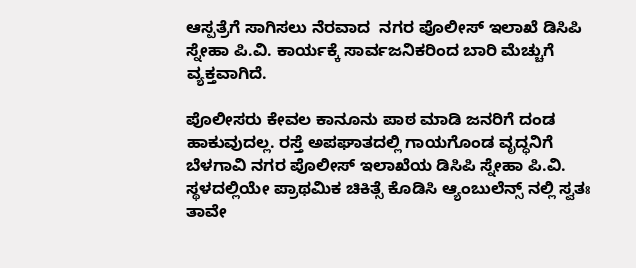ಆಸ್ಪತ್ರೆಗೆ ಸಾಗಿಸಲು ನೆರವಾದ  ನಗರ ಪೊಲೀಸ್ ಇಲಾಖೆ ಡಿಸಿಪಿ ಸ್ನೇಹಾ ಪಿ.ವಿ. ಕಾರ್ಯಕ್ಕೆ ಸಾರ್ವಜನಿಕರಿಂದ ಬಾರಿ ಮೆಚ್ಚುಗೆ ವ್ಯಕ್ತವಾಗಿದೆ.

ಪೊಲೀಸರು ಕೇವಲ ಕಾನೂನು ಪಾಠ ಮಾಡಿ ಜನರಿಗೆ ದಂಡ ಹಾಕುವುದಲ್ಲ. ರಸ್ತೆ ಅಪಘಾತದಲ್ಲಿ ಗಾಯಗೊಂಡ ವೃದ್ಧನಿಗೆ ಬೆಳಗಾವಿ ನಗರ ಪೊಲೀಸ್ ಇಲಾಖೆಯ ಡಿಸಿಪಿ ಸ್ನೇಹಾ ಪಿ.ವಿ. ಸ್ಥಳದಲ್ಲಿಯೇ ಪ್ರಾಥಮಿಕ ಚಿಕಿತ್ಸೆ ಕೊಡಿಸಿ ಆ್ಯಂಬುಲೆನ್ಸ್ ನಲ್ಲಿ ಸ್ವತಃ ತಾವೇ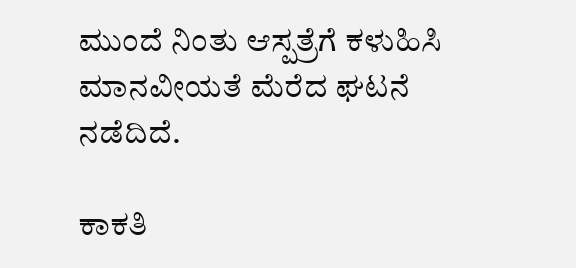ಮುಂದೆ ನಿಂತು ಆಸ್ಪತ್ರೆಗೆ ಕಳುಹಿಸಿ ಮಾನವೀಯತೆ ಮೆರೆದ ಘಟನೆ ನಡೆದಿದೆ.

ಕಾಕತಿ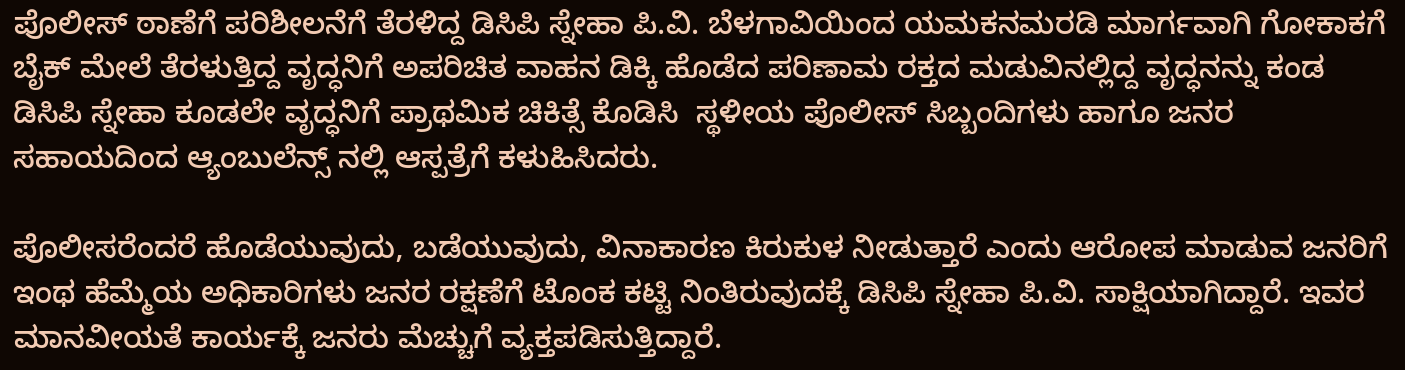ಪೊಲೀಸ್ ಠಾಣೆಗೆ ಪರಿಶೀಲನೆಗೆ ತೆರಳಿದ್ದ ಡಿಸಿಪಿ ಸ್ನೇಹಾ ಪಿ.ವಿ. ಬೆಳಗಾವಿಯಿಂದ ಯಮಕನಮರಡಿ ಮಾರ್ಗವಾಗಿ ಗೋಕಾಕಗೆ ಬೈಕ್ ಮೇಲೆ ತೆರಳುತ್ತಿದ್ದ ವೃದ್ಧನಿಗೆ ಅಪರಿಚಿತ ವಾಹನ ಡಿಕ್ಕಿ ಹೊಡೆದ ಪರಿಣಾಮ ರಕ್ತದ ಮಡುವಿನಲ್ಲಿದ್ದ ವೃದ್ಧನನ್ನು ಕಂಡ ಡಿಸಿಪಿ ಸ್ನೇಹಾ ಕೂಡಲೇ ವೃದ್ಧನಿಗೆ ಪ್ರಾಥಮಿಕ ಚಿಕಿತ್ಸೆ ಕೊಡಿಸಿ  ಸ್ಥಳೀಯ ಪೊಲೀಸ್ ಸಿಬ್ಬಂದಿಗಳು ಹಾಗೂ ಜನರ ಸಹಾಯದಿಂದ ಆ್ಯಂಬುಲೆನ್ಸ್ ನಲ್ಲಿ ಆಸ್ಪತ್ರೆಗೆ ಕಳುಹಿಸಿದರು‌.

ಪೊಲೀಸರೆಂದರೆ ಹೊಡೆಯುವುದು, ಬಡೆಯುವುದು, ವಿನಾಕಾರಣ ಕಿರುಕುಳ ನೀಡುತ್ತಾರೆ ಎಂದು ಆರೋಪ ಮಾಡುವ ಜನರಿಗೆ ಇಂಥ ಹೆಮ್ಮೆಯ ಅಧಿಕಾರಿಗಳು ಜನರ ರಕ್ಷಣೆಗೆ ಟೊಂಕ ಕಟ್ಟಿ ನಿಂತಿರುವುದಕ್ಕೆ ಡಿಸಿಪಿ ಸ್ನೇಹಾ ಪಿ.ವಿ. ಸಾಕ್ಷಿಯಾಗಿದ್ದಾರೆ. ಇವರ ಮಾನವೀಯತೆ ಕಾರ್ಯಕ್ಕೆ ಜನರು ಮೆಚ್ಚುಗೆ ವ್ಯಕ್ತಪಡಿಸುತ್ತಿದ್ದಾರೆ.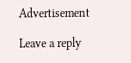Advertisement

Leave a reply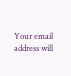Your email address will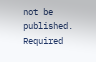not be published. Required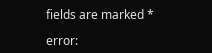fields are marked *

error: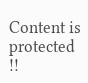Content is protected !!